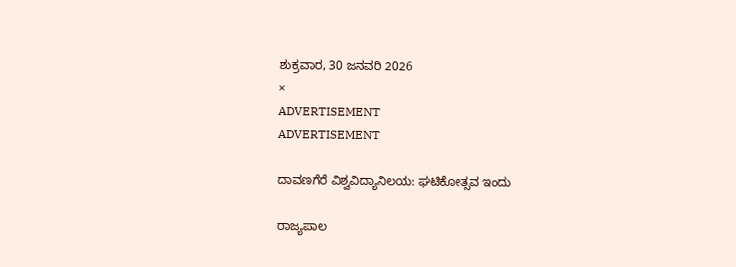ಶುಕ್ರವಾರ, 30 ಜನವರಿ 2026
×
ADVERTISEMENT
ADVERTISEMENT

ದಾವಣಗೆರೆ ವಿಶ್ವವಿದ್ಯಾನಿಲಯ: ಘಟಿಕೋತ್ಸವ ಇಂದು

ರಾಜ್ಯಪಾಲ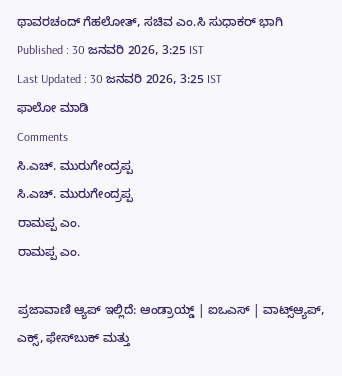ಥಾವರಚಂದ್ ಗೆಹಲೋತ್, ಸಚಿವ ಎಂ.ಸಿ ಸುಧಾಕರ್ ಭಾಗಿ
Published : 30 ಜನವರಿ 2026, 3:25 IST
Last Updated : 30 ಜನವರಿ 2026, 3:25 IST
ಫಾಲೋ ಮಾಡಿ
Comments
ಸಿ.ಎಚ್. ಮುರುಗೇಂದ್ರಪ್ಪ
ಸಿ.ಎಚ್. ಮುರುಗೇಂದ್ರಪ್ಪ
ರಾಮಪ್ಪ ಎಂ.
ರಾಮಪ್ಪ ಎಂ.

ಪ್ರಜಾವಾಣಿ ಆ್ಯಪ್ ಇಲ್ಲಿದೆ: ಆಂಡ್ರಾಯ್ಡ್ | ಐಒಎಸ್ | ವಾಟ್ಸ್ಆ್ಯಪ್, ಎಕ್ಸ್, ಫೇಸ್‌ಬುಕ್ ಮತ್ತು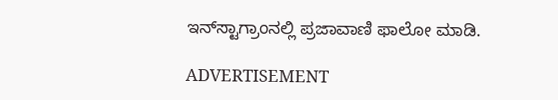ಇನ್‌ಸ್ಟಾಗ್ರಾಂನಲ್ಲಿ ಪ್ರಜಾವಾಣಿ ಫಾಲೋ ಮಾಡಿ.

ADVERTISEMENT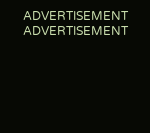ADVERTISEMENT
ADVERTISEMENT